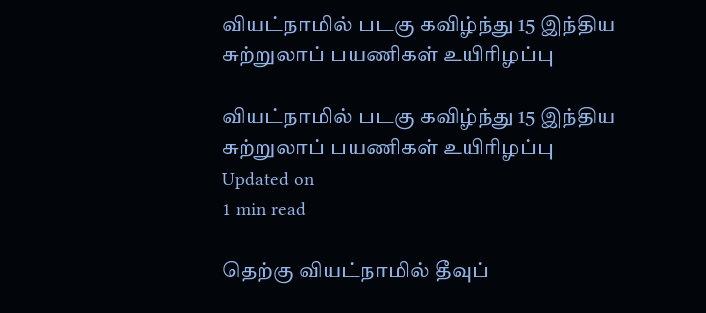வியட்நாமில் படகு கவிழ்ந்து 15 இந்திய சுற்றுலாப் பயணிகள் உயிரிழப்பு

வியட்நாமில் படகு கவிழ்ந்து 15 இந்திய சுற்றுலாப் பயணிகள் உயிரிழப்பு
Updated on
1 min read

தெற்கு வியட்நாமில் தீவுப்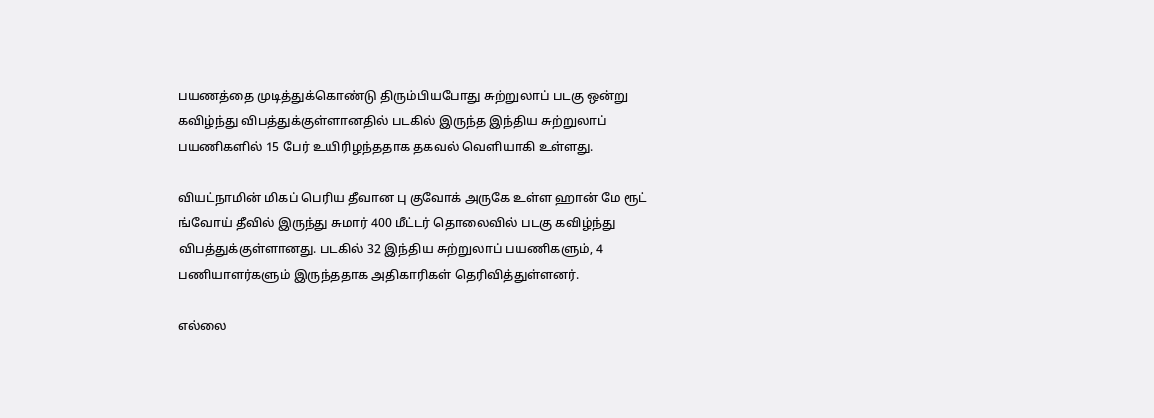பயணத்தை முடித்துக்கொண்டு திரும்பியபோது சுற்றுலாப் படகு ஒன்று கவிழ்ந்து விபத்துக்குள்ளானதில் படகில் இருந்த இந்திய சுற்றுலாப் பயணிகளில் 15 பேர் உயிரிழந்ததாக தகவல் வெளியாகி உள்ளது.

வியட்நாமின் மிகப் பெரிய தீவான பு குவோக் அருகே உள்ள ஹான் மே ரூட் ங்வோய் தீவில் இருந்து சுமார் 400 மீட்டர் தொலைவில் படகு கவிழ்ந்து விபத்துக்குள்ளானது. படகில் 32 இந்திய சுற்றுலாப் பயணிகளும், 4 பணியாளர்களும் இருந்ததாக அதிகாரிகள் தெரிவித்துள்ளனர்.

எல்லை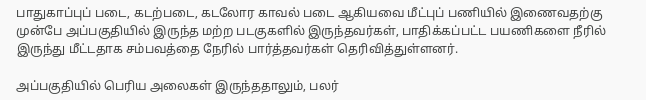பாதுகாப்புப் படை, கடற்படை, கடலோர காவல் படை ஆகியவை மீட்புப் பணியில் இணைவதற்கு முன்பே அப்பகுதியில் இருந்த மற்ற படகுகளில் இருந்தவர்கள், பாதிக்கப்பட்ட பயணிகளை நீரில் இருந்து மீட்டதாக சம்பவத்தை நேரில் பார்த்தவர்கள் தெரிவித்துள்ளனர்.

அப்பகுதியில் பெரிய அலைகள் இருந்ததாலும், பலர்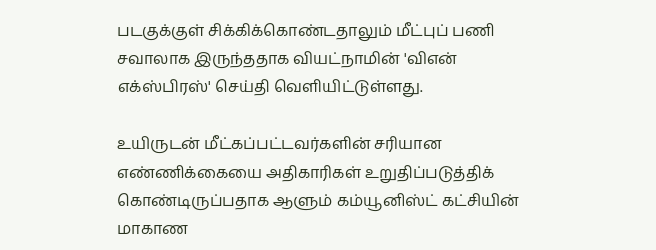படகுக்குள் சிக்கிக்கொண்டதாலும் மீட்புப் பணி சவாலாக இருந்ததாக வியட்நாமின் 'விஎன் எக்ஸ்பிரஸ்' செய்தி வெளியிட்டுள்ளது.

உயிருடன் மீட்கப்பட்டவர்களின் சரியான எண்ணிக்கையை அதிகாரிகள் உறுதிப்படுத்திக் கொண்டிருப்பதாக ஆளும் கம்யூனிஸ்ட் கட்சியின் மாகாண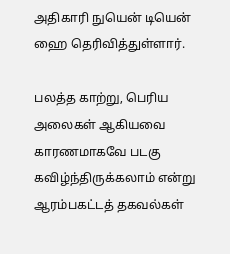அதிகாரி நுயென் டியென் ஹை தெரிவித்துள்ளார்.

பலத்த காற்று, பெரிய அலைகள் ஆகியவை காரணமாகவே படகு கவிழ்ந்திருக்கலாம் என்று ஆரம்பகட்டத் தகவல்கள்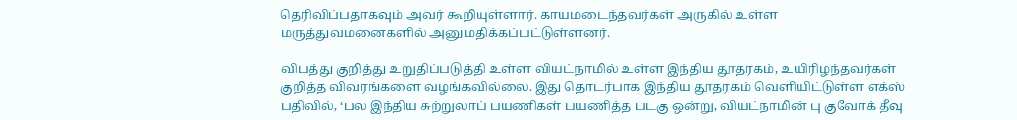தெரிவிப்பதாகவும் அவர் கூறியுள்ளார். காயமடைந்தவர்கள் அருகில் உள்ள மருத்துவமனைகளில் அனுமதிக்கப்பட்டுள்ளனர்.

விபத்து குறித்து உறுதிப்படுத்தி உள்ள வியட்நாமில் உள்ள இந்திய தூதரகம், உயிரிழந்தவர்கள் குறித்த விவரங்களை வழங்கவில்லை. இது தொடர்பாக இந்திய தூதரகம் வெளியிட்டுள்ள எக்ஸ் பதிவில், ‘பல இந்திய சுற்றுலாப் பயணிகள் பயணித்த படகு ஒன்று, வியட்நாமின் பு குவோக் தீவு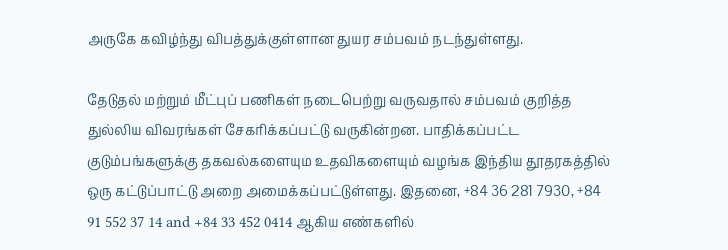அருகே கவிழ்ந்து விபத்துக்குள்ளான துயர சம்பவம் நடந்துள்ளது.

தேடுதல் மற்றும் மீட்புப் பணிகள் நடைபெற்று வருவதால் சம்பவம் குறித்த துல்லிய விவரங்கள் சேகரிக்கப்பட்டு வருகின்றன. பாதிக்கப்பட்ட குடும்பங்களுக்கு தகவல்களையும உதவிகளையும் வழங்க இந்திய தூதரகத்தில் ஒரு கட்டுப்பாட்டு அறை அமைக்கப்பட்டுள்ளது. இதனை, +84 36 281 7930, +84 91 552 37 14 and +84 33 452 0414 ஆகிய எண்களில்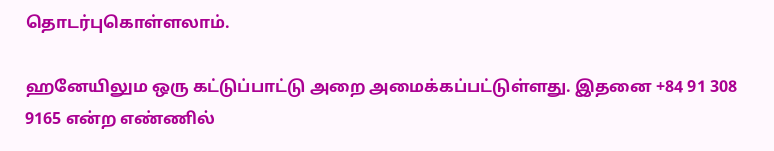தொடர்புகொள்ளலாம்.

ஹனேயிலும ஒரு கட்டுப்பாட்டு அறை அமைக்கப்பட்டுள்ளது. இதனை +84 91 308 9165 என்ற எண்ணில்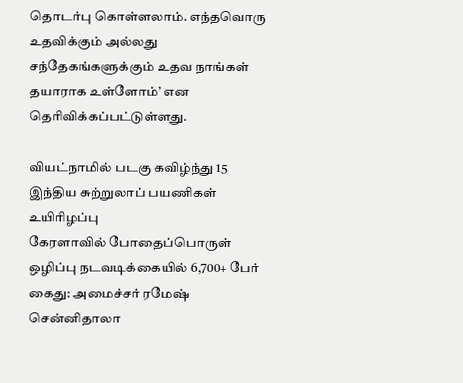தொடர்பு கொள்ளலாம். எந்தவொரு உதவிக்கும் அல்லது சந்தேகங்களுக்கும் உதவ நாங்கள் தயாராக உள்ளோம்’ என தெரிவிக்கப்பட்டுள்ளது.

வியட்நாமில் படகு கவிழ்ந்து 15 இந்திய சுற்றுலாப் பயணிகள் உயிரிழப்பு
கேரளாவில் போதைப்பொருள் ஒழிப்பு நடவடிக்கையில் 6,700+ பேர் கைது: அமைச்சர் ரமேஷ் சென்னிதாலா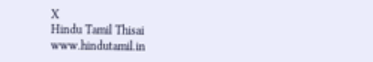X
Hindu Tamil Thisai
www.hindutamil.in